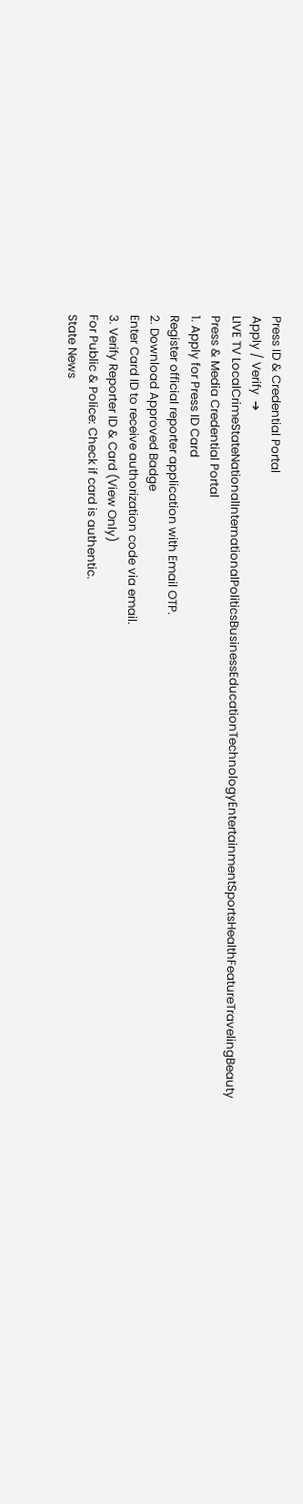Press ID & Credential Portal
Apply / Verify  ➔
LIVE TV LocalCrimeStateNationalInternationalPoliticsBusinessEducationTechnologyEntertainmentSportsHealthFeatureTravelingBeauty
Press & Media Credential Portal
1. Apply for Press ID Card
Register official reporter application with Email OTP.
2. Download Approved Badge
Enter Card ID to receive authorization code via email.
3. Verify Reporter ID & Card (View Only)
For Public & Police: Check if card is authentic.
State News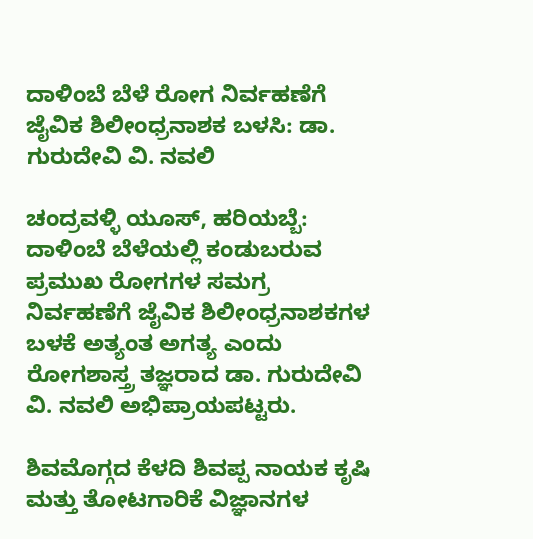ದಾಳಿಂಬೆ ಬೆಳೆ ರೋಗ ನಿರ್ವಹಣೆಗೆ ಜೈವಿಕ ಶಿಲೀಂಧ್ರನಾಶಕ ಬಳಸಿ: ಡಾ. ಗುರುದೇವಿ ವಿ. ನವಲಿ

ಚಂದ್ರವಳ್ಳಿ ಯೂಸ್, ಹರಿಯಬ್ಬೆ:
ದಾಳಿಂಬೆ ಬೆಳೆಯಲ್ಲಿ ಕಂಡುಬರುವ ಪ್ರಮುಖ ರೋಗಗಳ ಸಮಗ್ರ ನಿರ್ವಹಣೆಗೆ ಜೈವಿಕ ಶಿಲೀಂಧ್ರನಾಶಕಗಳ ಬಳಕೆ ಅತ್ಯಂತ ಅಗತ್ಯ ಎಂದು ರೋಗಶಾಸ್ತ್ರ ತಜ್ಞರಾದ ಡಾ. ಗುರುದೇವಿ ವಿ. ನವಲಿ ಅಭಿಪ್ರಾಯಪಟ್ಟರು.

ಶಿವಮೊಗ್ಗದ ಕೆಳದಿ ಶಿವಪ್ಪ ನಾಯಕ ಕೃಷಿ ಮತ್ತು ತೋಟಗಾರಿಕೆ ವಿಜ್ಞಾನಗಳ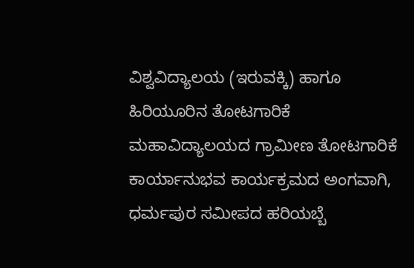ವಿಶ್ವವಿದ್ಯಾಲಯ (ಇರುವಕ್ಕಿ) ಹಾಗೂ ಹಿರಿಯೂರಿನ ತೋಟಗಾರಿಕೆ ಮಹಾವಿದ್ಯಾಲಯದ ಗ್ರಾಮೀಣ ತೋಟಗಾರಿಕೆ ಕಾರ್ಯಾನುಭವ ಕಾರ್ಯಕ್ರಮದ ಅಂಗವಾಗಿ, ಧರ್ಮಪುರ ಸಮೀಪದ ಹರಿಯಬ್ಬೆ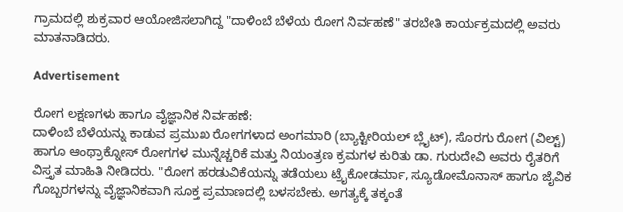ಗ್ರಾಮದಲ್ಲಿ ಶುಕ್ರವಾರ ಆಯೋಜಿಸಲಾಗಿದ್ದ "ದಾಳಿಂಬೆ ಬೆಳೆಯ ರೋಗ ನಿರ್ವಹಣೆ" ತರಬೇತಿ ಕಾರ್ಯಕ್ರಮದಲ್ಲಿ ಅವರು ಮಾತನಾಡಿದರು.

Advertisement

ರೋಗ ಲಕ್ಷಣಗಳು ಹಾಗೂ ವೈಜ್ಞಾನಿಕ ನಿರ್ವಹಣೆ:
ದಾಳಿಂಬೆ ಬೆಳೆಯನ್ನು ಕಾಡುವ ಪ್ರಮುಖ ರೋಗಗಳಾದ ಅಂಗಮಾರಿ (ಬ್ಯಾಕ್ಟೀರಿಯಲ್ ಬ್ಲೈಟ್), ಸೊರಗು ರೋಗ (ವಿಲ್ಟ್) ಹಾಗೂ ಆಂಥ್ರಾಕ್ನೋಸ್ ರೋಗಗಳ ಮುನ್ನೆಚ್ಚರಿಕೆ ಮತ್ತು ನಿಯಂತ್ರಣ ಕ್ರಮಗಳ ಕುರಿತು ಡಾ. ಗುರುದೇವಿ ಅವರು ರೈತರಿಗೆ ವಿಸ್ತೃತ ಮಾಹಿತಿ ನೀಡಿದರು. "ರೋಗ ಹರಡುವಿಕೆಯನ್ನು ತಡೆಯಲು ಟ್ರೈಕೋಡರ್ಮಾ, ಸ್ಯೂಡೋಮೊನಾಸ್ ಹಾಗೂ ಜೈವಿಕ ಗೊಬ್ಬರಗಳನ್ನು ವೈಜ್ಞಾನಿಕವಾಗಿ ಸೂಕ್ತ ಪ್ರಮಾಣದಲ್ಲಿ ಬಳಸಬೇಕು. ಅಗತ್ಯಕ್ಕೆ ತಕ್ಕಂತೆ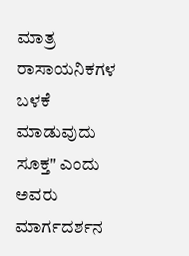ಮಾತ್ರ ರಾಸಾಯನಿಕಗಳ ಬಳಕೆ ಮಾಡುವುದು ಸೂಕ್ತ" ಎಂದು ಅವರು ಮಾರ್ಗದರ್ಶನ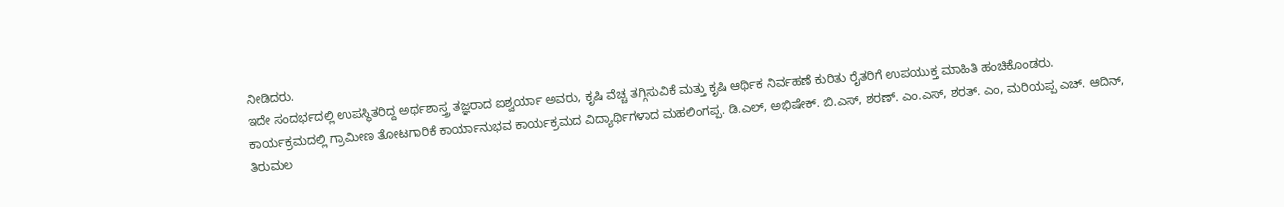ನೀಡಿದರು.
ಇದೇ ಸಂದರ್ಭದಲ್ಲಿ ಉಪಸ್ಥಿತರಿದ್ದ ಅರ್ಥಶಾಸ್ತ್ರ ತಜ್ಞರಾದ ಐಶ್ವರ್ಯಾ ಅವರು, ಕೃಷಿ ವೆಚ್ಚ ತಗ್ಗಿಸುವಿಕೆ ಮತ್ತು ಕೃಷಿ ಆರ್ಥಿಕ ನಿರ್ವಹಣೆ ಕುರಿತು ರೈತರಿಗೆ ಉಪಯುಕ್ತ ಮಾಹಿತಿ ಹಂಚಿಕೊಂಡರು.
ಕಾರ್ಯಕ್ರಮದಲ್ಲಿ ಗ್ರಾಮೀಣ ತೋಟಗಾರಿಕೆ ಕಾರ್ಯಾನುಭವ ಕಾರ್ಯಕ್ರಮದ ವಿದ್ಯಾರ್ಥಿಗಳಾದ ಮಹಲಿಂಗಪ್ಪ. ಡಿ.ಎಲ್, ಅಭಿಷೇಕ್. ಬಿ.ಎಸ್, ಶರಣ್. ಎಂ.ಎಸ್, ಶರತ್. ಎಂ, ಮರಿಯಪ್ಪ ಎಚ್. ಆದಿನ್, ತಿರುಮಲ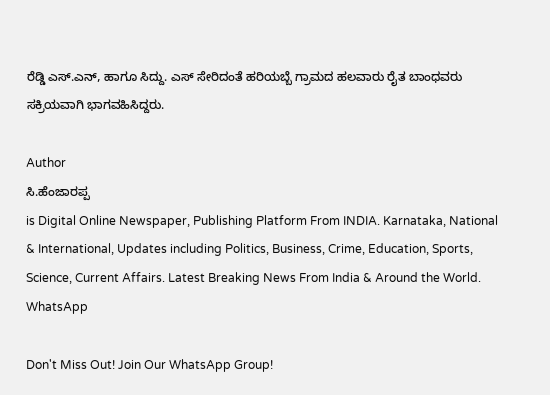ರೆಡ್ಡಿ ಎಸ್.ಎನ್, ಹಾಗೂ ಸಿದ್ದು. ಎಸ್ ಸೇರಿದಂತೆ ಹರಿಯಬ್ಬೆ ಗ್ರಾಮದ ಹಲವಾರು ರೈತ ಬಾಂಧವರು ಸಕ್ರಿಯವಾಗಿ ಭಾಗವಹಿಸಿದ್ದರು.

Author
ಸಿ.ಹೆಂಜಾರಪ್ಪ
is Digital Online Newspaper, Publishing Platform From INDIA. Karnataka, National & International, Updates including Politics, Business, Crime, Education, Sports, Science, Current Affairs. Latest Breaking News From India & Around the World.
WhatsApp

Don't Miss Out! Join Our WhatsApp Group!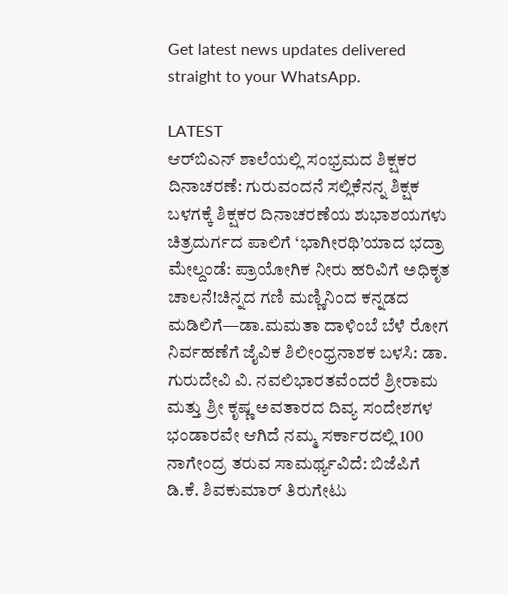Get latest news updates delivered straight to your WhatsApp.

LATEST
ಆರ್‌ಬಿಎನ್‌ ಶಾಲೆಯಲ್ಲಿ ಸಂಭ್ರಮದ ಶಿಕ್ಷಕರ ದಿನಾಚರಣೆ: ಗುರುವಂದನೆ ಸಲ್ಲಿಕೆನನ್ನ ಶಿಕ್ಷಕ ಬಳಗಕ್ಕೆ ಶಿಕ್ಷಕರ ದಿನಾಚರಣೆಯ ಶುಭಾಶಯಗಳು ಚಿತ್ರದುರ್ಗದ ಪಾಲಿಗೆ ‘ಭಾಗೀರಥಿ’ಯಾದ ಭದ್ರಾ ಮೇಲ್ದಂಡೆ: ಪ್ರಾಯೋಗಿಕ ನೀರು ಹರಿವಿಗೆ ಅಧಿಕೃತ ಚಾಲನೆ!ಚಿನ್ನದ ಗಣಿ ಮಣ್ಣಿನಿಂದ ಕನ್ನಡದ ಮಡಿಲಿಗೆ—ಡಾ.ಮಮತಾ ದಾಳಿಂಬೆ ಬೆಳೆ ರೋಗ ನಿರ್ವಹಣೆಗೆ ಜೈವಿಕ ಶಿಲೀಂಧ್ರನಾಶಕ ಬಳಸಿ: ಡಾ. ಗುರುದೇವಿ ವಿ. ನವಲಿಭಾರತವೆಂದರೆ ಶ್ರೀರಾಮ ಮತ್ತು ಶ್ರೀ ಕೃಷ್ಣ ಅವತಾರದ ದಿವ್ಯ ಸಂದೇಶಗಳ ಭಂಡಾರವೇ ಆಗಿದೆ ನಮ್ಮ ಸರ್ಕಾರದಲ್ಲಿ 100 ನಾಗೇಂದ್ರ ತರುವ ಸಾಮರ್ಥ್ಯವಿದೆ: ಬಿಜೆಪಿಗೆ ಡಿ.ಕೆ. ಶಿವಕುಮಾರ್ ತಿರುಗೇಟು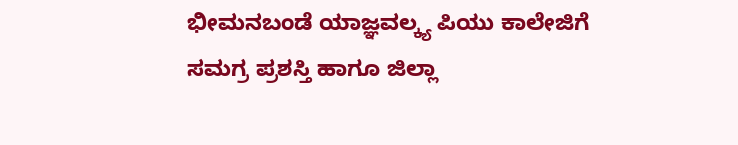ಭೀಮನಬಂಡೆ ಯಾಜ್ಞವಲ್ಕ್ಯ ಪಿಯು ಕಾಲೇಜಿಗೆ ಸಮಗ್ರ ಪ್ರಶಸ್ತಿ ಹಾಗೂ ಜಿಲ್ಲಾ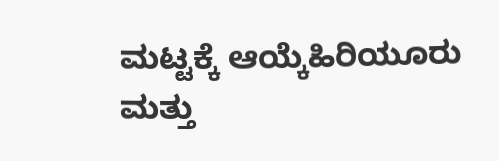ಮಟ್ಟಕ್ಕೆ ಆಯ್ಕೆಹಿರಿಯೂರು ಮತ್ತು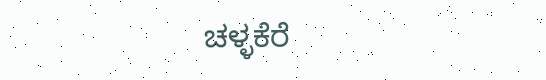ಚಳ್ಳಕೆರೆ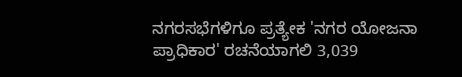ನಗರಸಭೆಗಳಿಗೂ ಪ್ರತ್ಯೇಕ 'ನಗರ ಯೋಜನಾ ಪ್ರಾಧಿಕಾರ' ರಚನೆಯಾಗಲಿ 3,039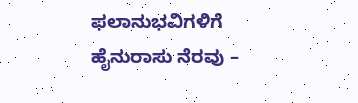ಫಲಾನುಭವಿಗಳಿಗೆ ಹೈನುರಾಸು ನೆರವು –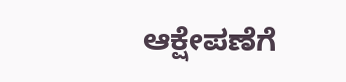ಆಕ್ಷೇಪಣೆಗೆ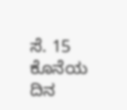ಸೆ. 15 ಕೊನೆಯ ದಿನ